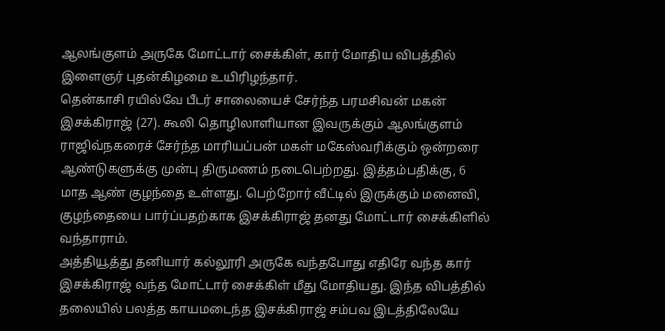ஆலங்குளம் அருகே மோட்டார் சைக்கிள், கார் மோதிய விபத்தில் இளைஞர் புதன்கிழமை உயிரிழந்தார்.
தென்காசி ரயில்வே பீடர் சாலையைச் சேர்ந்த பரமசிவன் மகன் இசக்கிராஜ் (27). கூலி தொழிலாளியான இவருக்கும் ஆலங்குளம் ராஜிவ்நகரைச் சேர்ந்த மாரியப்பன் மகள் மகேஸ்வரிக்கும் ஒன்றரை ஆண்டுகளுக்கு முன்பு திருமணம் நடைபெற்றது. இத்தம்பதிக்கு, 6 மாத ஆண் குழந்தை உள்ளது. பெற்றோர் வீட்டில் இருக்கும் மனைவி, குழந்தையை பார்ப்பதற்காக இசக்கிராஜ் தனது மோட்டார் சைக்கிளில் வந்தாராம்.
அத்தியூத்து தனியார் கல்லூரி அருகே வந்தபோது எதிரே வந்த கார் இசக்கிராஜ் வந்த மோட்டார் சைக்கிள் மீது மோதியது. இந்த விபத்தில் தலையில் பலத்த காயமடைந்த இசக்கிராஜ் சம்பவ இடத்திலேயே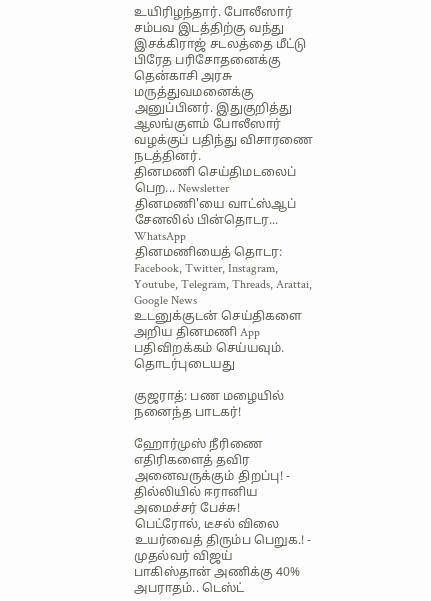உயிரிழந்தார். போலீஸார் சம்பவ இடத்திற்கு வந்து இசக்கிராஜ் சடலத்தை மீட்டு பிரேத பரிசோதனைக்கு தென்காசி அரசு மருத்துவமனைக்கு அனுப்பினர். இதுகுறித்து ஆலங்குளம் போலீஸார் வழக்குப் பதிந்து விசாரணை நடத்தினர்.
தினமணி செய்திமடலைப் பெற... Newsletter
தினமணி'யை வாட்ஸ்ஆப் சேனலில் பின்தொடர... WhatsApp
தினமணியைத் தொடர: Facebook, Twitter, Instagram, Youtube, Telegram, Threads, Arattai, Google News
உடனுக்குடன் செய்திகளை அறிய தினமணி App பதிவிறக்கம் செய்யவும்.
தொடர்புடையது

குஜராத்: பண மழையில் நனைந்த பாடகர்!

ஹோர்முஸ் நீரிணை எதிரிகளைத் தவிர அனைவருக்கும் திறப்பு! - தில்லியில் ஈரானிய அமைச்சர் பேச்சு!
பெட்ரோல், டீசல் விலை உயர்வைத் திரும்ப பெறுக.! - முதல்வர் விஜய்
பாகிஸ்தான் அணிக்கு 40% அபராதம்.. டெஸ்ட்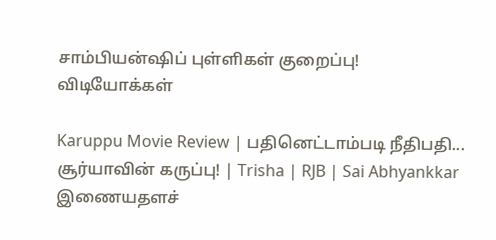சாம்பியன்ஷிப் புள்ளிகள் குறைப்பு!
விடியோக்கள்

Karuppu Movie Review | பதினெட்டாம்படி நீதிபதி... சூர்யாவின் கருப்பு! | Trisha | RJB | Sai Abhyankkar
இணையதளச்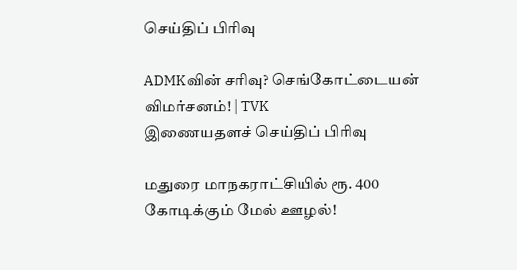செய்திப் பிரிவு

ADMKவின் சரிவு? செங்கோட்டையன் விமர்சனம்! | TVK
இணையதளச் செய்திப் பிரிவு

மதுரை மாநகராட்சியில் ரூ. 400 கோடிக்கும் மேல் ஊழல்!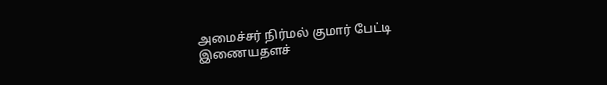அமைச்சர் நிர்மல் குமார் பேட்டி
இணையதளச்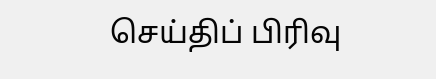செய்திப் பிரிவு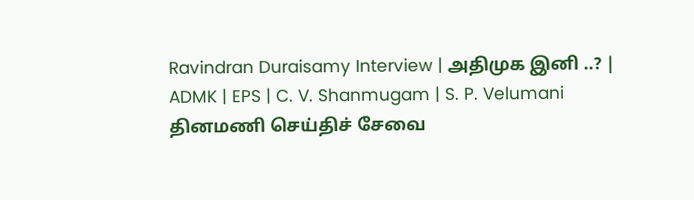Ravindran Duraisamy Interview | அதிமுக இனி ..? | ADMK | EPS | C. V. Shanmugam | S. P. Velumani
தினமணி செய்திச் சேவை